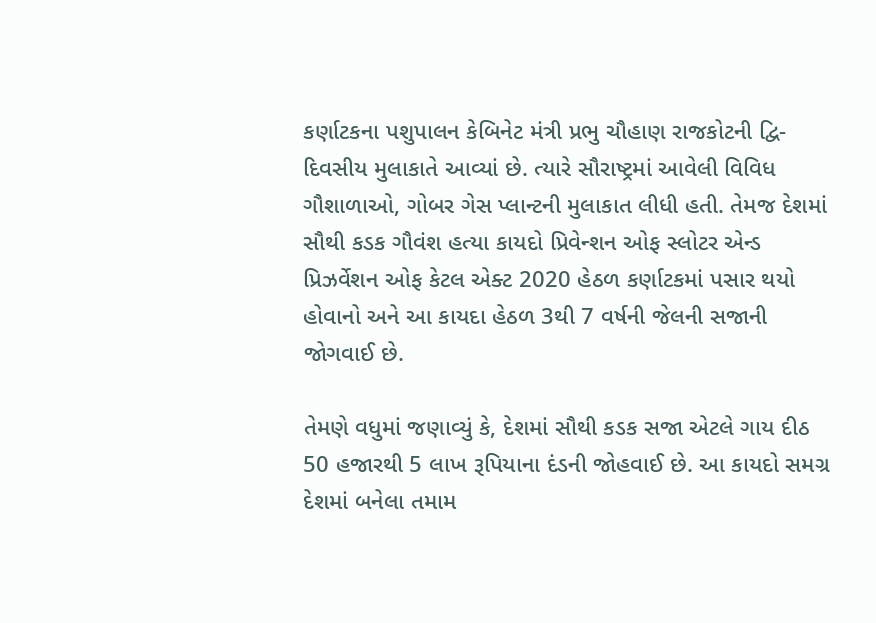કર્ણાટકના પશુપાલન કેબિનેટ મંત્રી પ્રભુ ચૌહાણ રાજકોટની દ્વિ-દિવસીય મુલાકાતે આવ્યાં છે. ત્યારે સૌરાષ્ટ્રમાં આવેલી વિવિધ ગૌશાળાઓ, ગોબર ગેસ પ્લાન્ટની મુલાકાત લીધી હતી. તેમજ દેશમાં સૌથી કડક ગૌવંશ હત્યા કાયદો પ્રિવેન્શન ઓફ સ્લોટર એન્ડ પ્રિઝર્વેશન ઓફ કેટલ એક્ટ 2020 હેઠળ કર્ણાટકમાં પસાર થયો હોવાનો અને આ કાયદા હેઠળ 3થી 7 વર્ષની જેલની સજાની જોગવાઈ છે.

તેમણે વધુમાં જણાવ્યું કે, દેશમાં સૌથી કડક સજા એટલે ગાય દીઠ 50 હજારથી 5 લાખ રૂપિયાના દંડની જોહવાઈ છે. આ કાયદો સમગ્ર દેશમાં બનેલા તમામ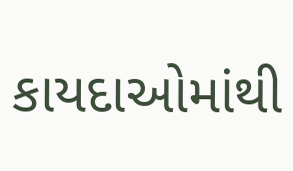કાયદાઓમાંથી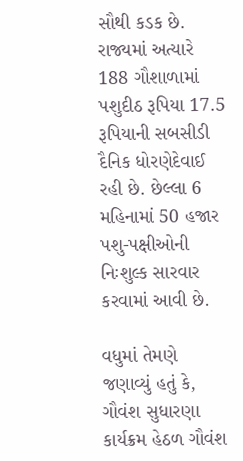સૌથી કડક છે. રાજ્યમાં અત્યારે 188 ગૌશાળામાં પશુદીઠ રૂપિયા 17.5 રૂપિયાની સબસીડી દૈનિક ધોરણેદેવાઈ રહી છે. છેલ્લા 6 મહિનામાં 50 હજાર પશુ-પક્ષીઓની નિઃશુલ્ક સારવાર કરવામાં આવી છે.

વધુમાં તેમણે જણાવ્યું હતું કે, ગૌવંશ સુધારણા કાર્યક્રમ હેઠળ ગૌવંશ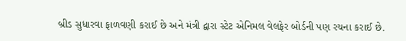બ્રીડ સુધારવા ફાળવણી કરાઈ છે અને મંત્રી દ્વારા સ્ટેટ એનિમલ વેલફેર બોર્ડની પણ રચના કરાઈ છે.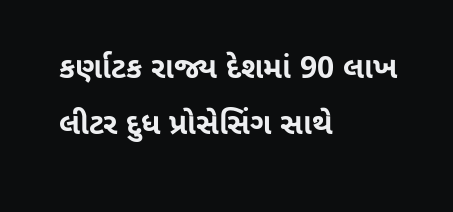કર્ણાટક રાજ્ય દેશમાં 90 લાખ લીટર દુધ પ્રોસેસિંગ સાથે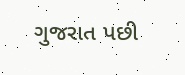ગુજરાત પછી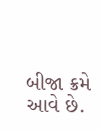બીજા ક્રમે આવે છે.